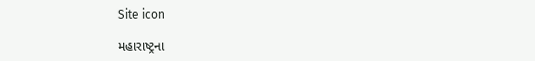Site icon

મહારાષ્ટ્રના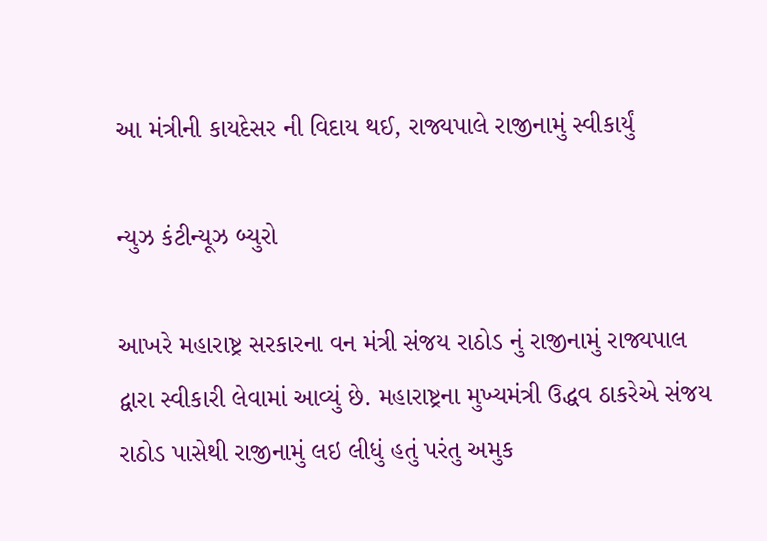આ મંત્રીની કાયદેસર ની વિદાય થઈ, રાજ્યપાલે રાજીનામું સ્વીકાર્યું

ન્યુઝ કંટીન્યૂઝ બ્યુરો

આખરે મહારાષ્ટ્ર સરકારના વન મંત્રી સંજય રાઠોડ નું રાજીનામું રાજ્યપાલ દ્વારા સ્વીકારી લેવામાં આવ્યું છે. મહારાષ્ટ્રના મુખ્યમંત્રી ઉદ્ધવ ઠાકરેએ સંજય રાઠોડ પાસેથી રાજીનામું લઇ લીધું હતું પરંતુ અમુક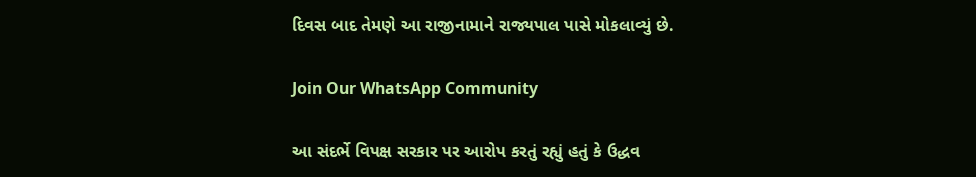દિવસ બાદ તેમણે આ રાજીનામાને રાજ્યપાલ પાસે મોકલાવ્યું છે.

Join Our WhatsApp Community

આ સંદર્ભે વિપક્ષ સરકાર પર આરોપ કરતું રહ્યું હતું કે ઉદ્ધવ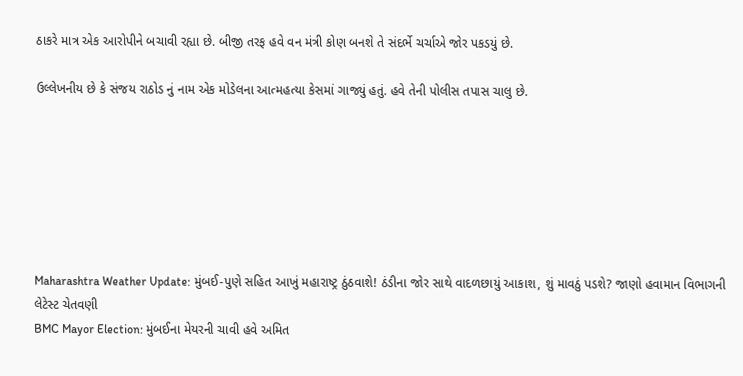ઠાકરે માત્ર એક આરોપીને બચાવી રહ્યા છે. બીજી તરફ હવે વન મંત્રી કોણ બનશે તે સંદર્ભે ચર્ચાએ જોર પકડયું છે.

ઉલ્લેખનીય છે કે સંજય રાઠોડ નું નામ એક મોડેલના આત્મહત્યા કેસમાં ગાજ્યું હતું. હવે તેની પોલીસ તપાસ ચાલુ છે.







Maharashtra Weather Update: મુંબઈ-પુણે સહિત આખું મહારાષ્ટ્ર ઠુંઠવાશે! ઠંડીના જોર સાથે વાદળછાયું આકાશ, શું માવઠું પડશે? જાણો હવામાન વિભાગની લેટેસ્ટ ચેતવણી
BMC Mayor Election: મુંબઈના મેયરની ચાવી હવે અમિત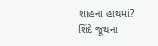શાહના હાથમાં? શિંદે જૂથના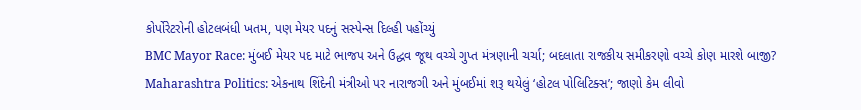કોર્પોરેટરોની હોટલબંધી ખતમ, પણ મેયર પદનું સસ્પેન્સ દિલ્હી પહોંચ્યું
BMC Mayor Race: મુંબઈ મેયર પદ માટે ભાજપ અને ઉદ્ધવ જૂથ વચ્ચે ગુપ્ત મંત્રણાની ચર્ચા; બદલાતા રાજકીય સમીકરણો વચ્ચે કોણ મારશે બાજી?
Maharashtra Politics: એકનાથ શિંદેની મંત્રીઓ પર નારાજગી અને મુંબઈમાં શરૂ થયેલું ‘હોટલ પોલિટિક્સ’; જાણો કેમ લીવો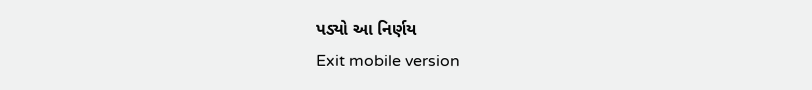પડ્યો આ નિર્ણય
Exit mobile version